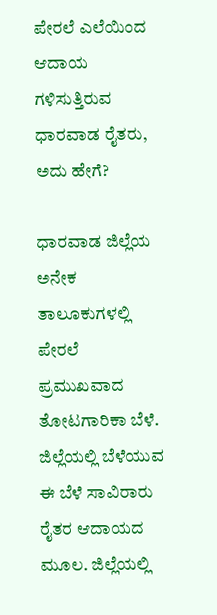ಪೇರಲೆ ಎಲೆಯಿಂದ ಆದಾಯ ಗಳಿಸುತ್ತಿರುವ ಧಾರವಾಡ ರೈತರು, ಅದು ಹೇಗೆ?

ಧಾರವಾಡ ಜಿಲ್ಲೆಯ ಅನೇಕ ತಾಲೂಕುಗಳಲ್ಲಿ ಪೇರಲೆ ಪ್ರಮುಖವಾದ ತೋಟಗಾರಿಕಾ ಬೆಳೆ. ಜಿಲ್ಲೆಯಲ್ಲಿ ಬೆಳೆಯುವ ಈ ಬೆಳೆ ಸಾವಿರಾರು ರೈತರ ಆದಾಯದ ಮೂಲ. ಜಿಲ್ಲೆಯಲ್ಲಿ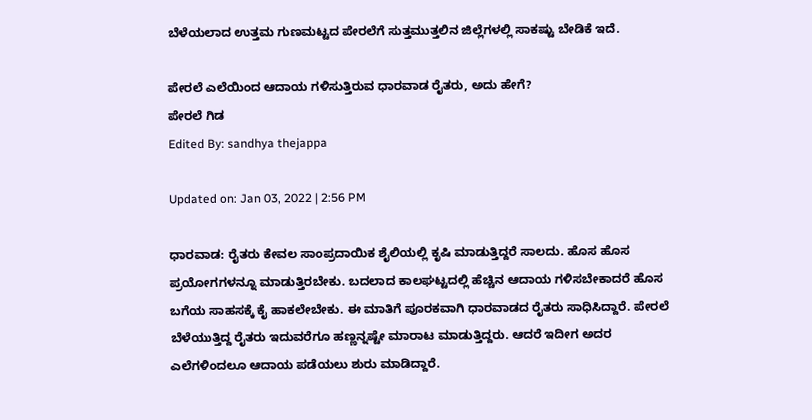ಬೆಳೆಯಲಾದ ಉತ್ತಮ ಗುಣಮಟ್ಟದ ಪೇರಲೆಗೆ ಸುತ್ತಮುತ್ತಲಿನ ಜಿಲ್ಲೆಗಳಲ್ಲಿ ಸಾಕಷ್ಟು ಬೇಡಿಕೆ ಇದೆ.

ಪೇರಲೆ ಎಲೆಯಿಂದ ಆದಾಯ ಗಳಿಸುತ್ತಿರುವ ಧಾರವಾಡ ರೈತರು, ಅದು ಹೇಗೆ?
ಪೇರಲೆ ಗಿಡ
Edited By: sandhya thejappa

Updated on: Jan 03, 2022 | 2:56 PM

ಧಾರವಾಡ: ರೈತರು ಕೇವಲ ಸಾಂಪ್ರದಾಯಿಕ ಶೈಲಿಯಲ್ಲಿ ಕೃಷಿ ಮಾಡುತ್ತಿದ್ದರೆ ಸಾಲದು. ಹೊಸ ಹೊಸ ಪ್ರಯೋಗಗಳನ್ನೂ ಮಾಡುತ್ತಿರಬೇಕು. ಬದಲಾದ ಕಾಲಘಟ್ಟದಲ್ಲಿ ಹೆಚ್ಚಿನ ಆದಾಯ ಗಳಿಸಬೇಕಾದರೆ ಹೊಸ ಬಗೆಯ ಸಾಹಸಕ್ಕೆ ಕೈ ಹಾಕಲೇಬೇಕು. ಈ ಮಾತಿಗೆ ಪೂರಕವಾಗಿ ಧಾರವಾಡದ ರೈತರು ಸಾಧಿಸಿದ್ದಾರೆ. ಪೇರಲೆ ಬೆಳೆಯುತ್ತಿದ್ದ ರೈತರು ಇದುವರೆಗೂ ಹಣ್ಣನ್ನಷ್ಟೇ ಮಾರಾಟ ಮಾಡುತ್ತಿದ್ದರು. ಆದರೆ ಇದೀಗ ಅದರ ಎಲೆಗಳಿಂದಲೂ ಆದಾಯ ಪಡೆಯಲು ಶುರು ಮಾಡಿದ್ದಾರೆ.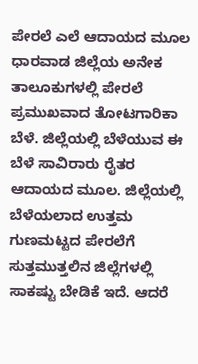ಪೇರಲೆ ಎಲೆ ಆದಾಯದ ಮೂಲ
ಧಾರವಾಡ ಜಿಲ್ಲೆಯ ಅನೇಕ ತಾಲೂಕುಗಳಲ್ಲಿ ಪೇರಲೆ ಪ್ರಮುಖವಾದ ತೋಟಗಾರಿಕಾ ಬೆಳೆ. ಜಿಲ್ಲೆಯಲ್ಲಿ ಬೆಳೆಯುವ ಈ ಬೆಳೆ ಸಾವಿರಾರು ರೈತರ ಆದಾಯದ ಮೂಲ. ಜಿಲ್ಲೆಯಲ್ಲಿ ಬೆಳೆಯಲಾದ ಉತ್ತಮ ಗುಣಮಟ್ಟದ ಪೇರಲೆಗೆ ಸುತ್ತಮುತ್ತಲಿನ ಜಿಲ್ಲೆಗಳಲ್ಲಿ ಸಾಕಷ್ಟು ಬೇಡಿಕೆ ಇದೆ. ಆದರೆ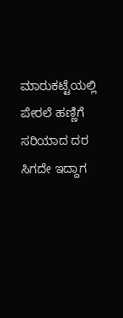ಮಾರುಕಟ್ಟೆಯಲ್ಲಿ ಪೇರಲೆ ಹಣ್ಣಿಗೆ ಸರಿಯಾದ ದರ ಸಿಗದೇ ಇದ್ದಾಗ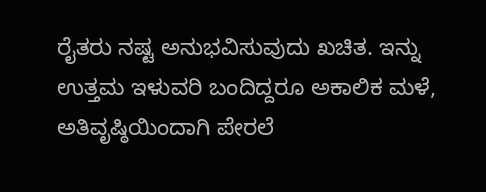ರೈತರು ನಷ್ಟ ಅನುಭವಿಸುವುದು ಖಚಿತ. ಇನ್ನು ಉತ್ತಮ ಇಳುವರಿ ಬಂದಿದ್ದರೂ ಅಕಾಲಿಕ ಮಳೆ, ಅತಿವೃಷ್ಠಿಯಿಂದಾಗಿ ಪೇರಲೆ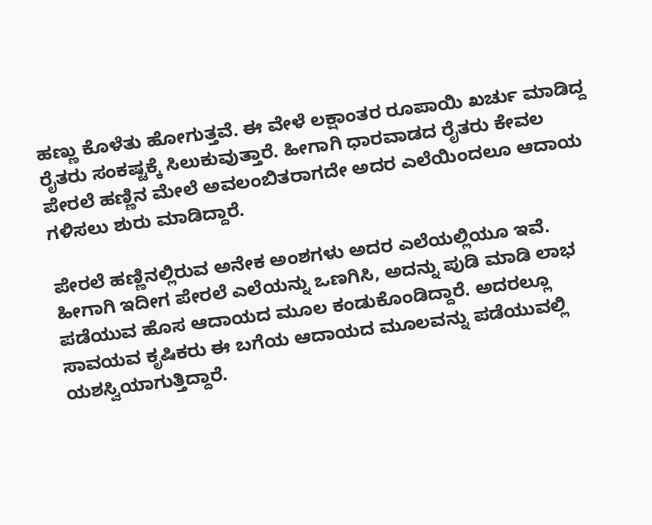ಹಣ್ಣು ಕೊಳೆತು ಹೋಗುತ್ತವೆ. ಈ ವೇಳೆ ಲಕ್ಷಾಂತರ ರೂಪಾಯಿ ಖರ್ಚು ಮಾಡಿದ್ದ ರೈತರು ಸಂಕಷ್ಟಕ್ಕೆ ಸಿಲುಕುವುತ್ತಾರೆ. ಹೀಗಾಗಿ ಧಾರವಾಡದ ರೈತರು ಕೇವಲ ಪೇರಲೆ ಹಣ್ಣಿನ ಮೇಲೆ ಅವಲಂಬಿತರಾಗದೇ ಅದರ ಎಲೆಯಿಂದಲೂ ಆದಾಯ ಗಳಿಸಲು ಶುರು ಮಾಡಿದ್ದಾರೆ.

ಪೇರಲೆ ಹಣ್ಣಿನಲ್ಲಿರುವ ಅನೇಕ ಅಂಶಗಳು ಅದರ ಎಲೆಯಲ್ಲಿಯೂ ಇವೆ. ಹೀಗಾಗಿ ಇದೀಗ ಪೇರಲೆ ಎಲೆಯನ್ನು ಒಣಗಿಸಿ, ಅದನ್ನು ಪುಡಿ ಮಾಡಿ ಲಾಭ ಪಡೆಯುವ ಹೊಸ ಆದಾಯದ ಮೂಲ ಕಂಡುಕೊಂಡಿದ್ದಾರೆ. ಅದರಲ್ಲೂ ಸಾವಯವ ಕೃಷಿಕರು ಈ ಬಗೆಯ ಆದಾಯದ ಮೂಲವನ್ನು ಪಡೆಯುವಲ್ಲಿ ಯಶಸ್ವಿಯಾಗುತ್ತಿದ್ದಾರೆ.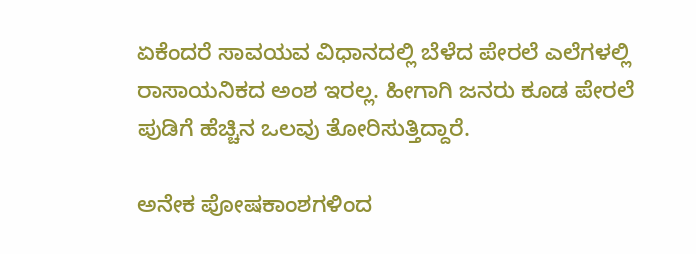ಏಕೆಂದರೆ ಸಾವಯವ ವಿಧಾನದಲ್ಲಿ ಬೆಳೆದ ಪೇರಲೆ ಎಲೆಗಳಲ್ಲಿ ರಾಸಾಯನಿಕದ ಅಂಶ ಇರಲ್ಲ. ಹೀಗಾಗಿ ಜನರು ಕೂಡ ಪೇರಲೆ ಪುಡಿಗೆ ಹೆಚ್ಚಿನ ಒಲವು ತೋರಿಸುತ್ತಿದ್ದಾರೆ.

ಅನೇಕ ಪೋಷಕಾಂಶಗಳಿಂದ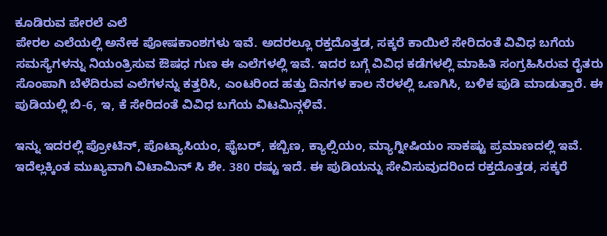ಕೂಡಿರುವ ಪೇರಲೆ ಎಲೆ
ಪೇರಲ ಎಲೆಯಲ್ಲಿ ಅನೇಕ ಪೋಷಕಾಂಶಗಳು ಇವೆ. ಅದರಲ್ಲೂ ರಕ್ತದೊತ್ತಡ, ಸಕ್ಕರೆ ಕಾಯಿಲೆ ಸೇರಿದಂತೆ ವಿವಿಧ ಬಗೆಯ ಸಮಸ್ಯೆಗಳನ್ನು ನಿಯಂತ್ರಿಸುವ ಔಷಧ ಗುಣ ಈ ಎಲೆಗಳಲ್ಲಿ ಇವೆ. ಇದರ ಬಗ್ಗೆ ವಿವಿಧ ಕಡೆಗಳಲ್ಲಿ ಮಾಹಿತಿ ಸಂಗ್ರಹಿಸಿರುವ ರೈತರು ಸೊಂಪಾಗಿ ಬೆಳೆದಿರುವ ಎಲೆಗಳನ್ನು ಕತ್ತರಿಸಿ, ಎಂಟರಿಂದ ಹತ್ತು ದಿನಗಳ ಕಾಲ ನೆರಳಲ್ಲಿ ಒಣಗಿಸಿ, ಬಳಿಕ ಪುಡಿ ಮಾಡುತ್ತಾರೆ. ಈ ಪುಡಿಯಲ್ಲಿ ಬಿ-6, ಇ, ಕೆ ಸೇರಿದಂತೆ ವಿವಿಧ ಬಗೆಯ ವಿಟಮಿನ್ಗಳಿವೆ.

ಇನ್ನು ಇದರಲ್ಲಿ ಪ್ರೋಟಿನ್, ಪೊಟ್ಯಾಸಿಯಂ, ಫೈಬರ್, ಕಬ್ಬಿಣ, ಕ್ಯಾಲ್ಸಿಯಂ, ಮ್ಯಾಗ್ನೀಷಿಯಂ ಸಾಕಷ್ಟು ಪ್ರಮಾಣದಲ್ಲಿ ಇವೆ. ಇದೆಲ್ಲಕ್ಕಿಂತ ಮುಖ್ಯವಾಗಿ ವಿಟಾಮಿನ್ ಸಿ ಶೇ. 380 ರಷ್ಟು ಇದೆ. ಈ ಪುಡಿಯನ್ನು ಸೇವಿಸುವುದರಿಂದ ರಕ್ತದೊತ್ತಡ, ಸಕ್ಕರೆ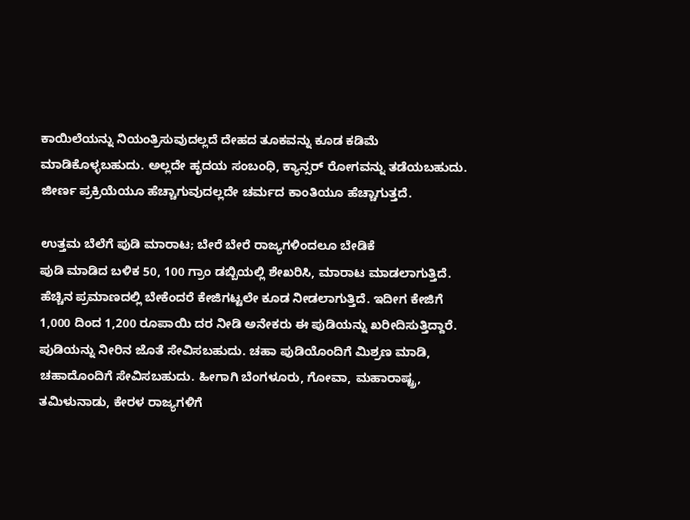ಕಾಯಿಲೆಯನ್ನು ನಿಯಂತ್ರಿಸುವುದಲ್ಲದೆ ದೇಹದ ತೂಕವನ್ನು ಕೂಡ ಕಡಿಮೆ ಮಾಡಿಕೊಳ್ಳಬಹುದು. ಅಲ್ಲದೇ ಹೃದಯ ಸಂಬಂಧಿ, ಕ್ಯಾನ್ಸರ್ ರೋಗವನ್ನು ತಡೆಯಬಹುದು. ಜೀರ್ಣ ಪ್ರಕ್ರಿಯೆಯೂ ಹೆಚ್ಚಾಗುವುದಲ್ಲದೇ ಚರ್ಮದ ಕಾಂತಿಯೂ ಹೆಚ್ಚಾಗುತ್ತದೆ.

ಉತ್ತಮ ಬೆಲೆಗೆ ಪುಡಿ ಮಾರಾಟ; ಬೇರೆ ಬೇರೆ ರಾಜ್ಯಗಳಿಂದಲೂ ಬೇಡಿಕೆ
ಪುಡಿ ಮಾಡಿದ ಬಳಿಕ 50, 100 ಗ್ರಾಂ ಡಬ್ಬಿಯಲ್ಲಿ ಶೇಖರಿಸಿ, ಮಾರಾಟ ಮಾಡಲಾಗುತ್ತಿದೆ. ಹೆಚ್ಚಿನ ಪ್ರಮಾಣದಲ್ಲಿ ಬೇಕೆಂದರೆ ಕೇಜಿಗಟ್ಟಲೇ ಕೂಡ ನೀಡಲಾಗುತ್ತಿದೆ. ಇದೀಗ ಕೇಜಿಗೆ 1,000 ದಿಂದ 1,200 ರೂಪಾಯಿ ದರ ನೀಡಿ ಅನೇಕರು ಈ ಪುಡಿಯನ್ನು ಖರೀದಿಸುತ್ತಿದ್ದಾರೆ. ಪುಡಿಯನ್ನು ನೀರಿನ ಜೊತೆ ಸೇವಿಸಬಹುದು. ಚಹಾ ಪುಡಿಯೊಂದಿಗೆ ಮಿಶ್ರಣ ಮಾಡಿ, ಚಹಾದೊಂದಿಗೆ ಸೇವಿಸಬಹುದು. ಹೀಗಾಗಿ ಬೆಂಗಳೂರು, ಗೋವಾ, ಮಹಾರಾಷ್ಟ್ರ, ತಮಿಳುನಾಡು, ಕೇರಳ ರಾಜ್ಯಗಳಿಗೆ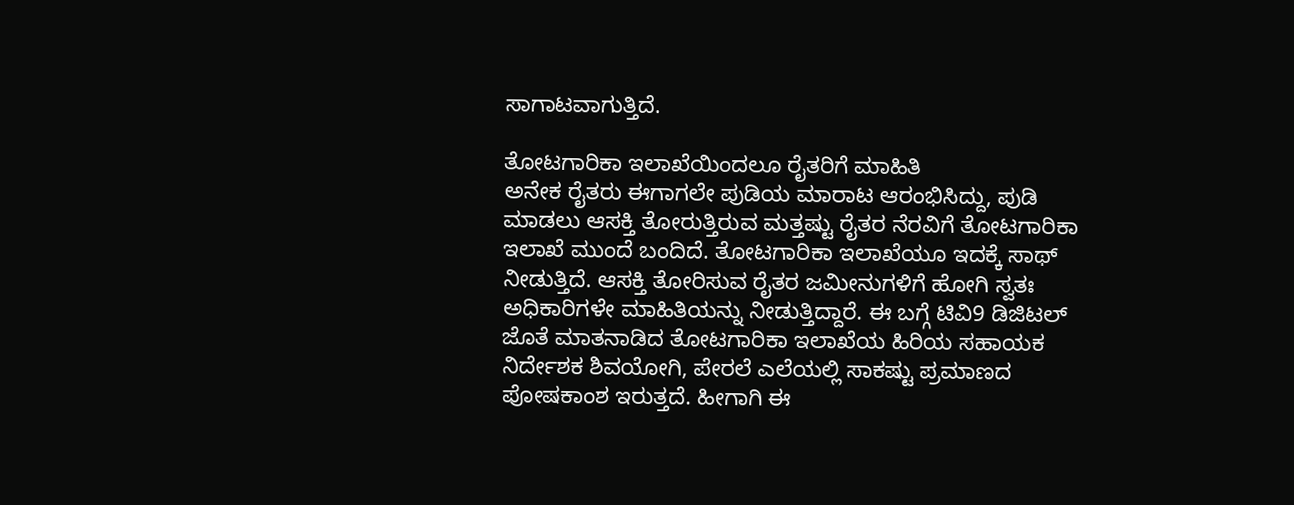ಸಾಗಾಟವಾಗುತ್ತಿದೆ.

ತೋಟಗಾರಿಕಾ ಇಲಾಖೆಯಿಂದಲೂ ರೈತರಿಗೆ ಮಾಹಿತಿ
ಅನೇಕ ರೈತರು ಈಗಾಗಲೇ ಪುಡಿಯ ಮಾರಾಟ ಆರಂಭಿಸಿದ್ದು, ಪುಡಿ ಮಾಡಲು ಆಸಕ್ತಿ ತೋರುತ್ತಿರುವ ಮತ್ತಷ್ಟು ರೈತರ ನೆರವಿಗೆ ತೋಟಗಾರಿಕಾ ಇಲಾಖೆ ಮುಂದೆ ಬಂದಿದೆ. ತೋಟಗಾರಿಕಾ ಇಲಾಖೆಯೂ ಇದಕ್ಕೆ ಸಾಥ್ ನೀಡುತ್ತಿದೆ. ಆಸಕ್ತಿ ತೋರಿಸುವ ರೈತರ ಜಮೀನುಗಳಿಗೆ ಹೋಗಿ ಸ್ವತಃ ಅಧಿಕಾರಿಗಳೇ ಮಾಹಿತಿಯನ್ನು ನೀಡುತ್ತಿದ್ದಾರೆ. ಈ ಬಗ್ಗೆ ಟಿವಿ9 ಡಿಜಿಟಲ್ ಜೊತೆ ಮಾತನಾಡಿದ ತೋಟಗಾರಿಕಾ ಇಲಾಖೆಯ ಹಿರಿಯ ಸಹಾಯಕ ನಿರ್ದೇಶಕ ಶಿವಯೋಗಿ, ಪೇರಲೆ ಎಲೆಯಲ್ಲಿ ಸಾಕಷ್ಟು ಪ್ರಮಾಣದ ಪೋಷಕಾಂಶ ಇರುತ್ತದೆ. ಹೀಗಾಗಿ ಈ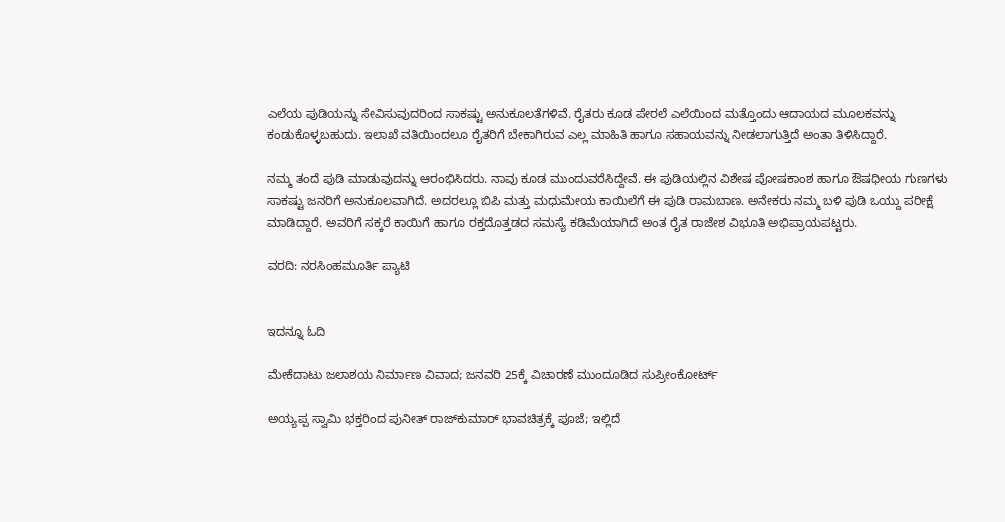ಎಲೆಯ ಪುಡಿಯನ್ನು ಸೇವಿಸುವುದರಿಂದ ಸಾಕಷ್ಟು ಅನುಕೂಲತೆಗಳಿವೆ. ರೈತರು ಕೂಡ ಪೇರಲೆ ಎಲೆಯಿಂದ ಮತ್ತೊಂದು ಆದಾಯದ ಮೂಲಕವನ್ನು ಕಂಡುಕೊಳ್ಳಬಹುದು. ಇಲಾಖೆ ವತಿಯಿಂದಲೂ ರೈತರಿಗೆ ಬೇಕಾಗಿರುವ ಎಲ್ಲ ಮಾಹಿತಿ ಹಾಗೂ ಸಹಾಯವನ್ನು ನೀಡಲಾಗುತ್ತಿದೆ ಅಂತಾ ತಿಳಿಸಿದ್ದಾರೆ.

ನಮ್ಮ ತಂದೆ ಪುಡಿ ಮಾಡುವುದನ್ನು ಆರಂಭಿಸಿದರು. ನಾವು ಕೂಡ ಮುಂದುವರೆಸಿದ್ದೇವೆ. ಈ ಪುಡಿಯಲ್ಲಿನ ವಿಶೇಷ ಪೋಷಕಾಂಶ ಹಾಗೂ ಔಷಧೀಯ ಗುಣಗಳು ಸಾಕಷ್ಟು ಜನರಿಗೆ ಅನುಕೂಲವಾಗಿದೆ. ಅದರಲ್ಲೂ ಬಿಪಿ ಮತ್ತು ಮಧುಮೇಯ ಕಾಯಿಲೆಗೆ ಈ ಪುಡಿ ರಾಮಬಾಣ. ಅನೇಕರು ನಮ್ಮ ಬಳಿ ಪುಡಿ ಒಯ್ದು ಪರೀಕ್ಷೆ ಮಾಡಿದ್ದಾರೆ. ಅವರಿಗೆ ಸಕ್ಕರೆ ಕಾಯಿಗೆ ಹಾಗೂ ರಕ್ತದೊತ್ತಡದ ಸಮಸ್ಯೆ ಕಡಿಮೆಯಾಗಿದೆ ಅಂತ ರೈತ ರಾಜೇಶ ವಿಭೂತಿ ಅಭಿಪ್ರಾಯಪಟ್ಟರು.

ವರದಿ: ನರಸಿಂಹಮೂರ್ತಿ ಪ್ಯಾಟಿ


ಇದನ್ನೂ ಓದಿ

ಮೇಕೆದಾಟು ಜಲಾಶಯ ನಿರ್ಮಾಣ ವಿವಾದ; ಜನವರಿ 25ಕ್ಕೆ ವಿಚಾರಣೆ ಮುಂದೂಡಿದ ಸುಪ್ರೀಂಕೋರ್ಟ್

ಅಯ್ಯಪ್ಪ ಸ್ವಾಮಿ ಭಕ್ತರಿಂದ ಪುನೀತ್ ರಾಜ್‌ಕುಮಾರ್ ಭಾವಚಿತ್ರಕ್ಕೆ ಪೂಜೆ; ಇಲ್ಲಿದೆ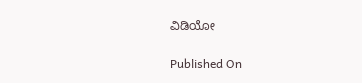ವಿಡಿಯೋ

Published On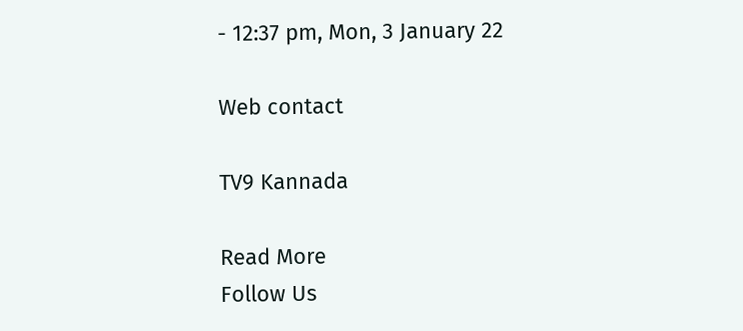- 12:37 pm, Mon, 3 January 22

Web contact

TV9 Kannada

Read More
Follow Us